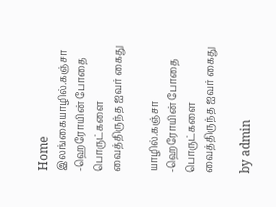Home இலங்கையாழில்.கஞ்சா -ஹெரோயின் போதை பொருட்களை வைத்திருந்த ஐவர் கைது

யாழில்.கஞ்சா -ஹெரோயின் போதை பொருட்களை வைத்திருந்த ஐவர் கைது

by admin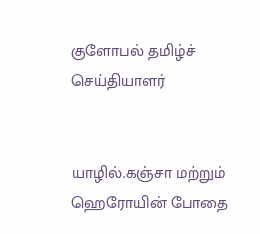குளோபல் தமிழ்ச் செய்தியாளர்


யாழில்.கஞ்சா மற்றும் ஹெரோயின் போதை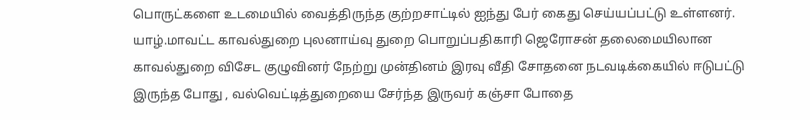பொருட்களை உடமையில் வைத்திருந்த குற்றசாட்டில் ஐந்து பேர் கைது செய்யப்பட்டு உள்ளனர். யாழ்.மாவட்ட காவல்துறை புலனாய்வு துறை பொறுப்பதிகாரி ஜெரோசன் தலைமையிலான காவல்துறை விசேட குழுவினர் நேற்று முன்தினம் இரவு வீதி சோதனை நடவடிக்கையில் ஈடுபட்டு இருந்த போது , வல்வெட்டித்துறையை சேர்ந்த இருவர் கஞ்சா போதை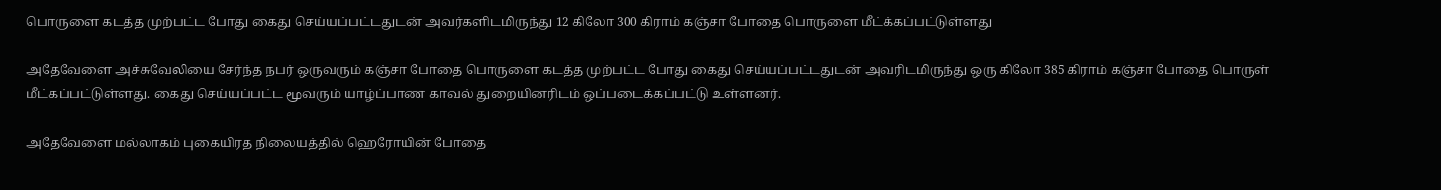பொருளை கடத்த முற்பட்ட போது கைது செய்யப்பட்டதுடன் அவர்களிடமிருந்து 12 கிலோ 300 கிராம் கஞ்சா போதை பொருளை மீட்க்கப்பட்டுள்ளது

அதேவேளை அச்சுவேலியை சேர்ந்த நபர் ஒருவரும் கஞ்சா போதை பொருளை கடத்த முற்பட்ட போது கைது செய்யப்பட்டதுடன் அவரிடமிருந்து ஒரு கிலோ 385 கிராம் கஞ்சா போதை பொருள் மீட்கப்பட்டுள்ளது. கைது செய்யப்பட்ட மூவரும் யாழ்ப்பாண காவல் துறையினரிடம் ஒப்படைக்கப்பட்டு உள்ளனர்.

அதேவேளை மல்லாகம் புகையிரத நிலையத்தில் ஹெரோயின் போதை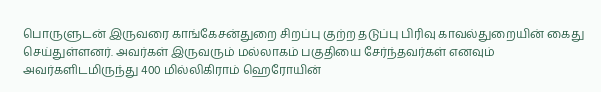பொருளுடன் இருவரை காங்கேசன்துறை சிறப்பு குற்ற தடுப்பு பிரிவு காவல்துறையின் கைது செய்துள்ளனர். அவர்கள் இருவரும் மல்லாகம் பகுதியை சேர்ந்தவர்கள் எனவும் அவர்களிடமிருந்து 400 மில்லிகிராம் ஹெரோயின்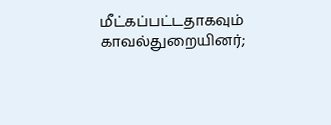மீட்கப்பட்டதாகவும் காவல்துறையினர்;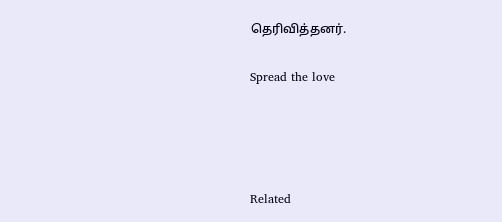தெரிவித்தனர்.

Spread the love




Related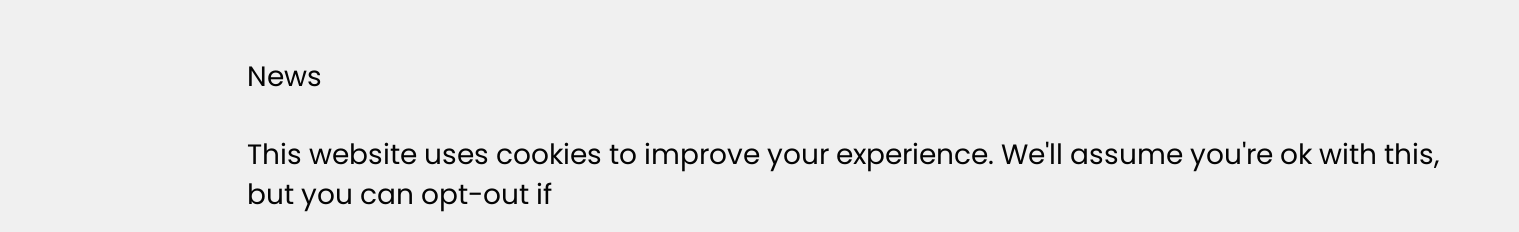News

This website uses cookies to improve your experience. We'll assume you're ok with this, but you can opt-out if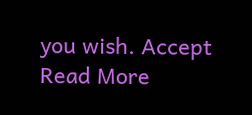you wish. Accept Read More